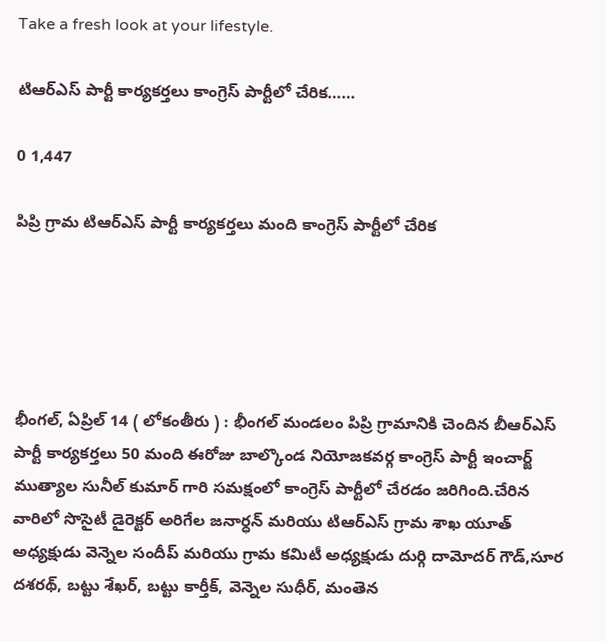Take a fresh look at your lifestyle.

టిఆర్ఎస్ పార్టీ కార్యకర్తలు కాంగ్రెస్ పార్టీలో చేరిక……

0 1,447

పిప్రి గ్రామ టిఆర్ఎస్ పార్టీ కార్యకర్తలు మంది కాంగ్రెస్ పార్టీలో చేరిక





భీంగల్, ఏప్రిల్ 14 ( లోకంతీరు ) : భీంగల్ మండలం పిప్రి గ్రామానికి చెందిన బీఆర్ఎస్ పార్టీ కార్యకర్తలు 50 మంది ఈరోజు బాల్కొండ నియోజకవర్గ కాంగ్రెస్ పార్టీ ఇంచార్జ్ ముత్యాల సునీల్ కుమార్ గారి సమక్షంలో కాంగ్రెస్ పార్టీలో చేరడం జరిగింది.చేరిన వారిలో సొసైటీ డైరెక్టర్ అరిగేల జనార్ధన్ మరియు టిఆర్ఎస్ గ్రామ శాఖ యూత్ అధ్యక్షుడు వెన్నెల సందీప్ మరియు గ్రామ కమిటీ అధ్యక్షుడు దుర్గి దామోదర్ గౌడ్,సూర దశరథ్, బట్టు శేఖర్, బట్టు కార్తీక్, వెన్నెల సుధీర్, మంతెన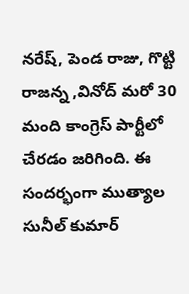నరేష్, పెండ రాజు, గొట్టి రాజన్న ,వినోద్ మరో 30 మంది కాంగ్రెస్ పార్టీలో చేరడం జరిగింది. ఈ సందర్భంగా ముత్యాల సునీల్ కుమార్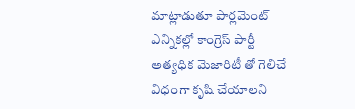మాట్లాడుతూ పార్లమెంట్ ఎన్నికల్లో కాంగ్రెస్ పార్టీ అత్యధిక మెజారిటీ తో గెలిచే విధంగా కృషి చేయాలని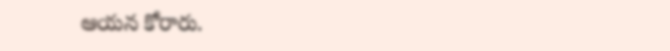ఆయన కోరారు.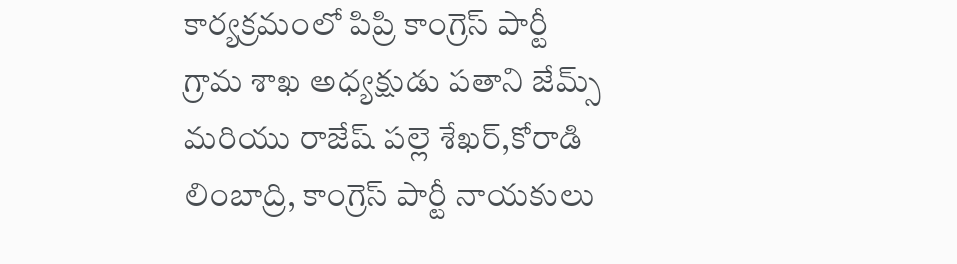కార్యక్రమంలో పిప్రి కాంగ్రెస్ పార్టీ గ్రామ శాఖ అధ్యక్షుడు పతాని జేమ్స్ మరియు రాజేష్ పల్లె శేఖర్,కోరాడి లింబాద్రి, కాంగ్రెస్ పార్టీ నాయకులు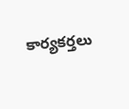కార్యకర్తలు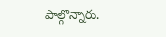పాల్గొన్నారు.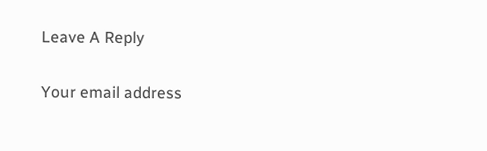Leave A Reply

Your email address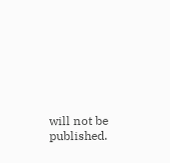will not be published.